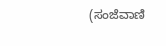(ಸಂಜೆವಾಣಿ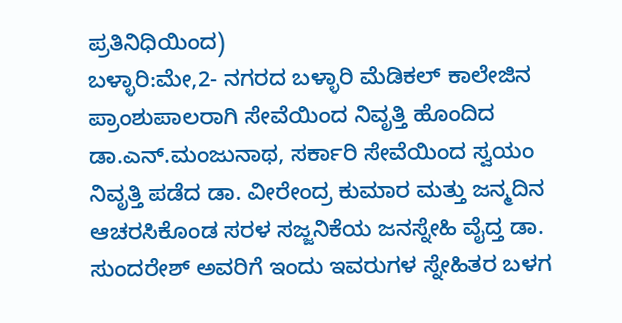ಪ್ರತಿನಿಧಿಯಿಂದ)
ಬಳ್ಳಾರಿ:ಮೇ,2- ನಗರದ ಬಳ್ಳಾರಿ ಮೆಡಿಕಲ್ ಕಾಲೇಜಿನ ಪ್ರಾಂಶುಪಾಲರಾಗಿ ಸೇವೆಯಿಂದ ನಿವೃತ್ತಿ ಹೊಂದಿದ ಡಾ.ಎನ್.ಮಂಜುನಾಥ, ಸರ್ಕಾರಿ ಸೇವೆಯಿಂದ ಸ್ವಯಂ ನಿವೃತ್ತಿ ಪಡೆದ ಡಾ. ವೀರೇಂದ್ರ ಕುಮಾರ ಮತ್ತು ಜನ್ಮದಿನ ಆಚರಸಿಕೊಂಡ ಸರಳ ಸಜ್ಜನಿಕೆಯ ಜನಸ್ನೇಹಿ ವೈದ್ತ ಡಾ. ಸುಂದರೇಶ್ ಅವರಿಗೆ ಇಂದು ಇವರುಗಳ ಸ್ನೇಹಿತರ ಬಳಗ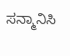ಸನ್ಮಾನಿಸಿ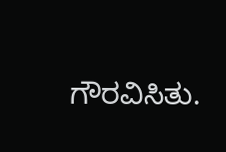ಗೌರವಿಸಿತು.